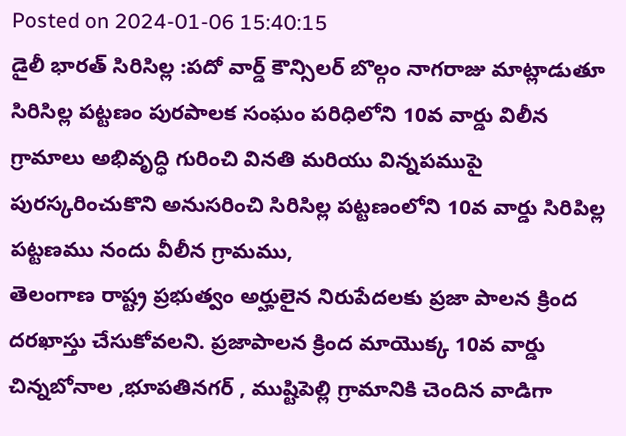Posted on 2024-01-06 15:40:15
డైలీ భారత్ సిరిసిల్ల :పదో వార్డ్ కౌన్సిలర్ బొల్గం నాగరాజు మాట్లాడుతూ సిరిసిల్ల పట్టణం పురపాలక సంఘం పరిధిలోని 10వ వార్డు విలీన గ్రామాలు అభివృద్ధి గురించి వినతి మరియు విన్నపముపై పురస్కరించుకొని అనుసరించి సిరిసిల్ల పట్టణంలోని 10వ వార్డు సిరిపిల్ల పట్టణము నందు వీలీన గ్రామము,
తెలంగాణ రాష్ట్ర ప్రభుత్వం అర్హులైన నిరుపేదలకు ప్రజా పాలన క్రింద దరఖాస్తు చేసుకోవలని. ప్రజాపాలన క్రింద మాయొక్క 10వ వార్డు చిన్నబోనాల ,భూపతినగర్ , ముష్టిపెల్లి గ్రామానికి చెందిన వాడిగా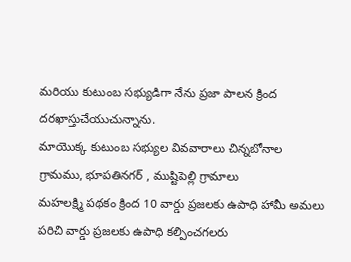మరియు కుటుంబ సభ్యుడిగా నేను ప్రజా పాలన క్రింద దరఖాస్తుచేయుచున్నాను.
మాయొక్క కుటుంబ సభ్యుల వివవారాలు చిన్నబోనాల గ్రామము, భూపతినగర్ , ముష్టిపెల్లి గ్రామాలు
మహలక్ష్మి పథకం క్రింద 10 వార్డు ప్రజలకు ఉపాధి హామీ అమలు పరిచి వార్డు ప్రజలకు ఉపాధి కల్పించగలరు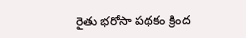రైతు భరోసా పథకం క్రింద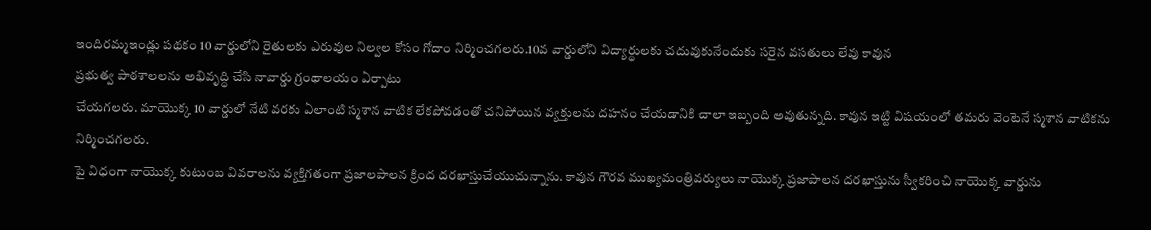ఇందిరమ్మఇండ్లు పథకం 10 వార్డులోని రైతులకు ఎరువుల నిల్వల కోసం గోదాం నిర్మించగలరు.10వ వార్డులోని విద్యార్థులకు చదువుకునేందుకు సరైన వసతులు లేవు కావున
ప్రభుత్వ పాఠశాలలను అభివృద్ధి చేసి నావార్డు గ్రంథాలయం ఏర్పాటు
చేయగలరు. మాయొక్క 10 వార్డులో నేటి వరకు ఏలాంటి స్మశాన వాటిక లేకపోవడంతో చనిపోయిన వ్యక్తులను దహనం చేయడానికి చాలా ఇబ్బంది అవుతున్నది. కావున ఇట్టి విషయంలో తమరు వెంటెనే స్మశాన వాటికను నిర్మించగలరు.
పై విధంగా నాయొక్క కుటుంబ వివరాలను వ్యక్తిగతంగా ప్రజాలపాలన క్రింద దరఖాస్తుచేయుచున్నాను. కావున గౌరవ ముఖ్యమంత్రివర్యులు నాయొక్క ప్రజాపాలన దరఖాస్తును స్వీకరించి నాయొక్క వార్డును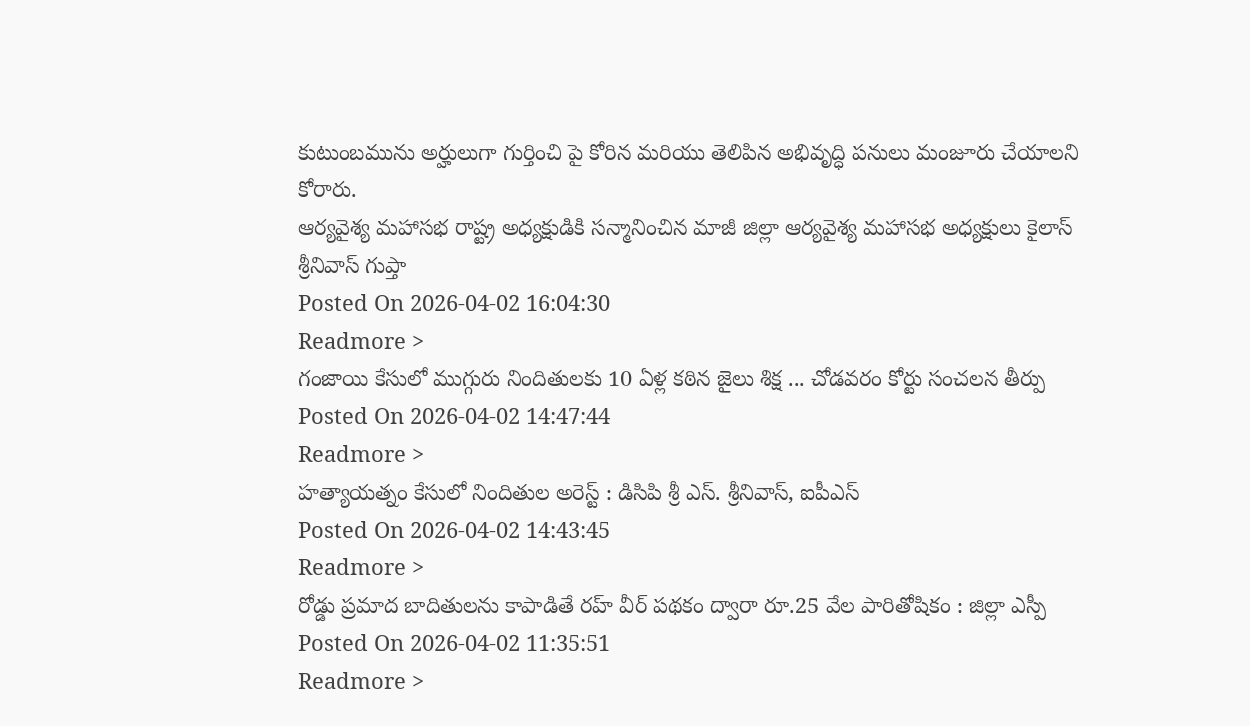కుటుంబమును అర్హులుగా గుర్తించి పై కోరిన మరియు తెలిపిన అభివృద్ధి పనులు మంజూరు చేయాలని కోరారు.
ఆర్యవైశ్య మహాసభ రాష్ట్ర అధ్యక్షుడికి సన్మానించిన మాజీ జిల్లా ఆర్యవైశ్య మహాసభ అధ్యక్షులు కైలాస్ శ్రీనివాస్ గుప్తా
Posted On 2026-04-02 16:04:30
Readmore >
గంజాయి కేసులో ముగ్గురు నిందితులకు 10 ఏళ్ల కఠిన జైలు శిక్ష ... చోడవరం కోర్టు సంచలన తీర్పు
Posted On 2026-04-02 14:47:44
Readmore >
హత్యాయత్నం కేసులో నిందితుల అరెస్ట్ : డిసిపి శ్రీ ఎస్. శ్రీనివాస్, ఐపీఎస్
Posted On 2026-04-02 14:43:45
Readmore >
రోడ్డు ప్రమాద బాదితులను కాపాడితే రహ్ వీర్ పథకం ద్వారా రూ.25 వేల పారితోషికం : జిల్లా ఎస్పీ
Posted On 2026-04-02 11:35:51
Readmore >